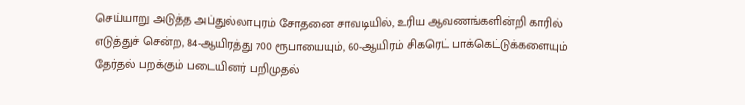செய்யாறு அடுத்த அப்துல்லாபுரம் சோதனை சாவடியில், உரிய ஆவணங்களின்றி காரில் எடுத்துச் சென்ற, 84-ஆயிரத்து 700 ரூபாயையும், 60-ஆயிரம் சிகரெட் பாக்கெட்டுக்களையும் தேர்தல் பறக்கும் படையினர் பறிமுதல்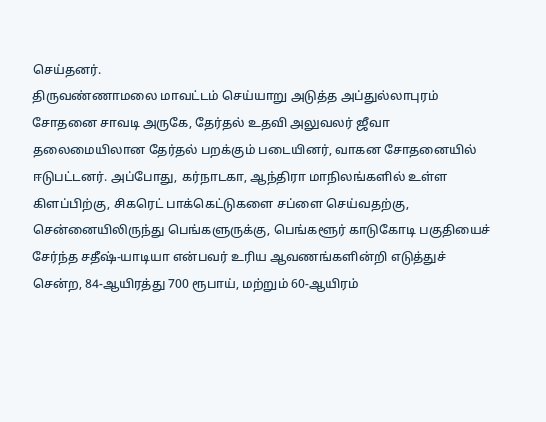செய்தனர்.
திருவண்ணாமலை மாவட்டம் செய்யாறு அடுத்த அப்துல்லாபுரம் சோதனை சாவடி அருகே, தேர்தல் உதவி அலுவலர் ஜீவா தலைமையிலான தேர்தல் பறக்கும் படையினர், வாகன சோதனையில் ஈடுபட்டனர். அப்போது, கர்நாடகா, ஆந்திரா மாநிலங்களில் உள்ள கிளப்பிற்கு, சிகரெட் பாக்கெட்டுகளை சப்ளை செய்வதற்கு, சென்னையிலிருந்து பெங்களுருக்கு, பெங்களூர் காடுகோடி பகுதியைச் சேர்ந்த சதீஷ்-யாடியா என்பவர் உரிய ஆவணங்களின்றி எடுத்துச் சென்ற, 84-ஆயிரத்து 700 ரூபாய், மற்றும் 60-ஆயிரம்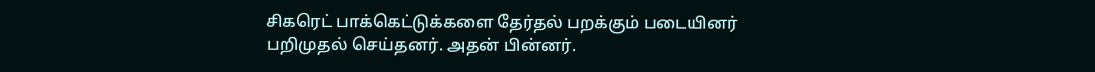சிகரெட் பாக்கெட்டுக்களை தேர்தல் பறக்கும் படையினர் பறிமுதல் செய்தனர். அதன் பின்னர்.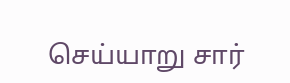செய்யாறு சார்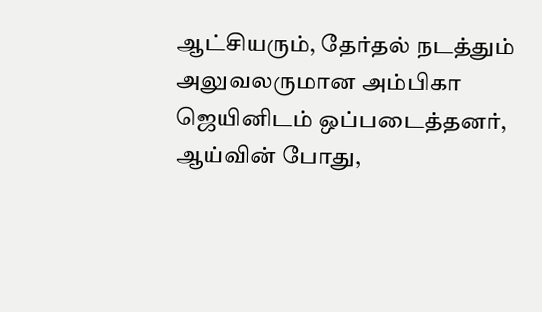ஆட்சியரும், தேர்தல் நடத்தும் அலுவலருமான அம்பிகா ஜெயினிடம் ஒப்படைத்தனர், ஆய்வின் போது,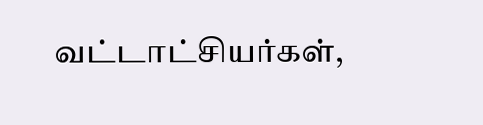வட்டாட்சியர்கள்,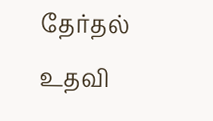தேர்தல் உதவி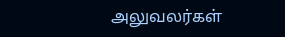அலுவலர்கள்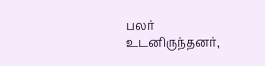பலர் உடனிருந்தனர்,